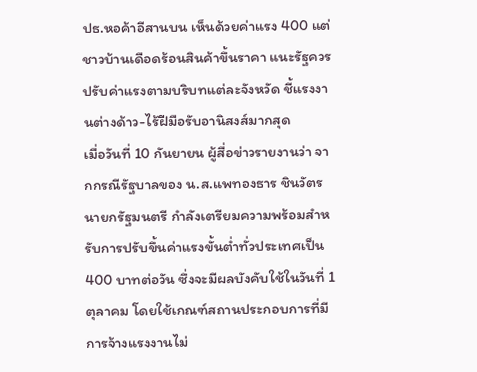ปธ.หอค้าอีสานบน เห็นด้วยค่าแรง 400 แต่ชาวบ้านเดือดร้อนสินค้าขึ้นราคา แนะรัฐควรปรับค่าแรงตามบริบทแต่ละจังหวัด ชี้แรงงานต่างด้าว-ไร้ฝีมือรับอานิสงส์มากสุด
เมื่อวันที่ 10 กันยายน ผู้สื่อข่าวรายงานว่า จากกรณีรัฐบาลของ น.ส.แพทองธาร ชินวัตร นายกรัฐมนตรี กำลังเตรียมความพร้อมสำหรับการปรับขึ้นค่าแรงขั้นต่ำทั่วประเทศเป็น 400 บาทต่อวัน ซึ่งจะมีผลบังคับใช้ในวันที่ 1 ตุลาคม โดยใช้เกณฑ์สถานประกอบการที่มีการจ้างแรงงานไม่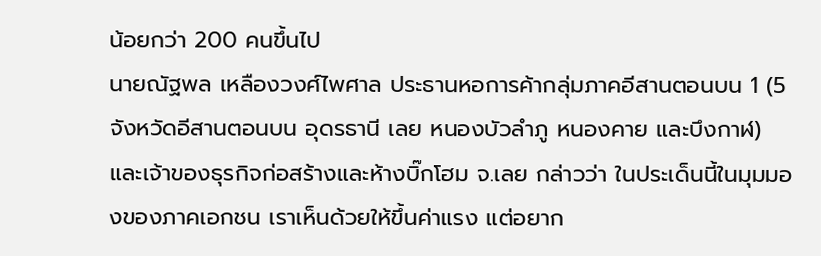น้อยกว่า 200 คนขึ้นไป
นายณัฐพล เหลืองวงศ์ไพศาล ประธานหอการค้ากลุ่มภาคอีสานตอนบน 1 (5 จังหวัดอีสานตอนบน อุดรธานี เลย หนองบัวลำภู หนองคาย และบึงกาฬ) และเจ้าของธุรกิจก่อสร้างและห้างบิ๊กโฮม จ.เลย กล่าวว่า ในประเด็นนี้ในมุมมองของภาคเอกชน เราเห็นด้วยให้ขึ้นค่าแรง แต่อยาก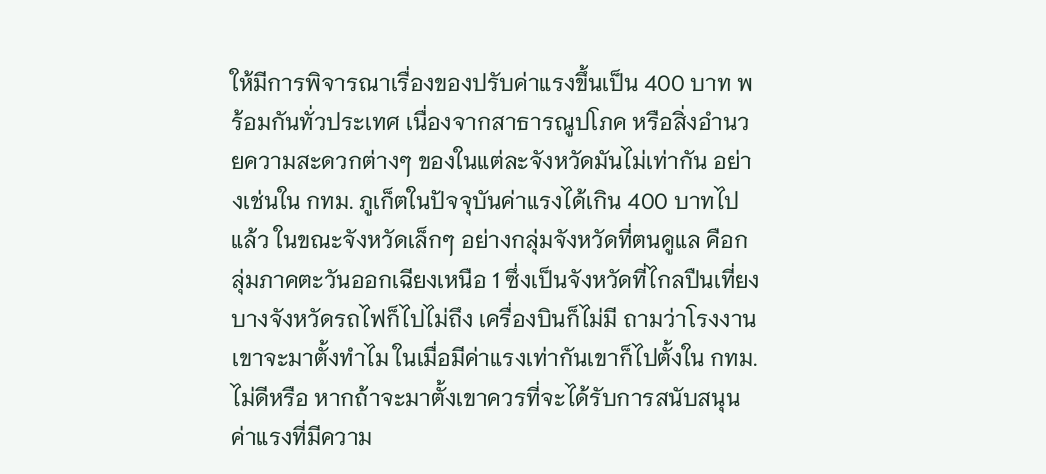ให้มีการพิจารณาเรื่องของปรับค่าแรงขึ้นเป็น 400 บาท พร้อมกันทั่วประเทศ เนื่องจากสาธารณูปโภค หรือสิ่งอำนวยความสะดวกต่างๆ ของในแต่ละจังหวัดมันไม่เท่ากัน อย่างเช่นใน กทม. ภูเก็ตในปัจจุบันค่าแรงได้เกิน 400 บาทไปแล้ว ในขณะจังหวัดเล็กๆ อย่างกลุ่มจังหวัดที่ตนดูแล คือกลุ่มภาคตะวันออกเฉียงเหนือ 1 ซึ่งเป็นจังหวัดที่ไกลปืนเที่ยง บางจังหวัดรถไฟก็ไปไม่ถึง เครื่องบินก็ไม่มี ถามว่าโรงงานเขาจะมาตั้งทำไม ในเมื่อมีค่าแรงเท่ากันเขาก็ไปตั้งใน กทม.ไม่ดีหรือ หากถ้าจะมาตั้งเขาควรที่จะได้รับการสนับสนุนค่าแรงที่มีความ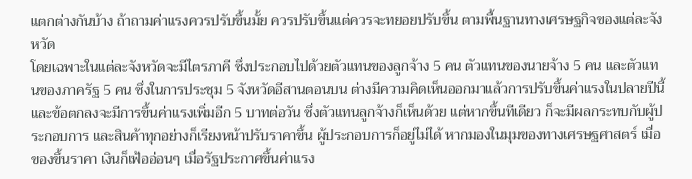แตกต่างกันบ้าง ถ้าถามค่าแรงควรปรับขึ้นมั้ย ควรปรับขึ้นแต่ควรจะทยอยปรับขึ้น ตามพื้นฐานทางเศรษฐกิจของแต่ละจังหวัด
โดยเฉพาะในแต่ละจังหวัดจะมีไตรภาคี ซึ่งประกอบไปด้วยตัวแทนของลูกจ้าง 5 คน ตัวแทนของนายจ้าง 5 คน และตัวแทนของภาครัฐ 5 คน ซึ่งในการประชุม 5 จังหวัดอีสานตอนบน ต่างมีความคิดเห็นออกมาแล้วการปรับขึ้นค่าแรงในปลายปีนี้ และข้อตกลงจะมีการขึ้นค่าแรงเพิ่มอีก 5 บาทต่อวัน ซึ่งตัวแทนลูกจ้างก็เห็นด้วย แต่หากขึ้นทีเดียว ก็จะมีผลกระทบกับผู้ประกอบการ และสินค้าทุกอย่างก็เรียงหน้าปรับราคาขึ้น ผู้ประกอบการก็อยู่ไม่ได้ หากมองในมุมของทางเศรษฐศาสตร์ เมื่อของขึ้นราคา เงินก็เฟ้ออ่อนๆ เมื่อรัฐประกาศขึ้นค่าแรง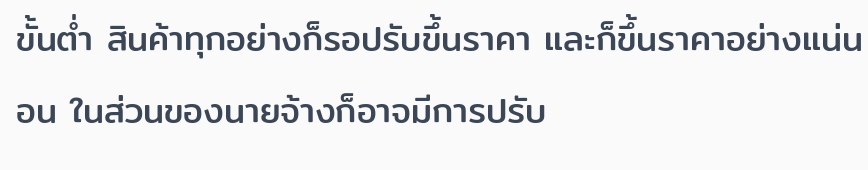ขั้นต่ำ สินค้าทุกอย่างก็รอปรับขึ้นราคา และก็ขึ้นราคาอย่างแน่นอน ในส่วนของนายจ้างก็อาจมีการปรับ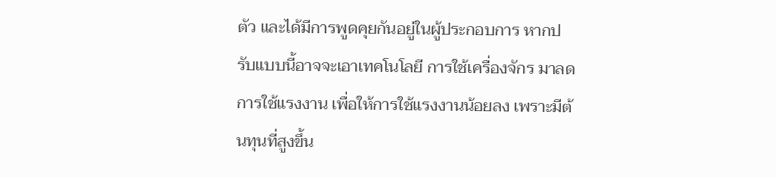ตัว และได้มีการพูดคุยกันอยู่ในผู้ประกอบการ หากปรับแบบนี้อาจจะเอาเทคโนโลยี การใช้เครื่องจักร มาลดการใช้แรงงาน เพื่อให้การใช้แรงงานน้อยลง เพราะมีต้นทุนที่สูงขึ้น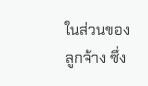ในส่วนของลูกจ้าง ซึ่ง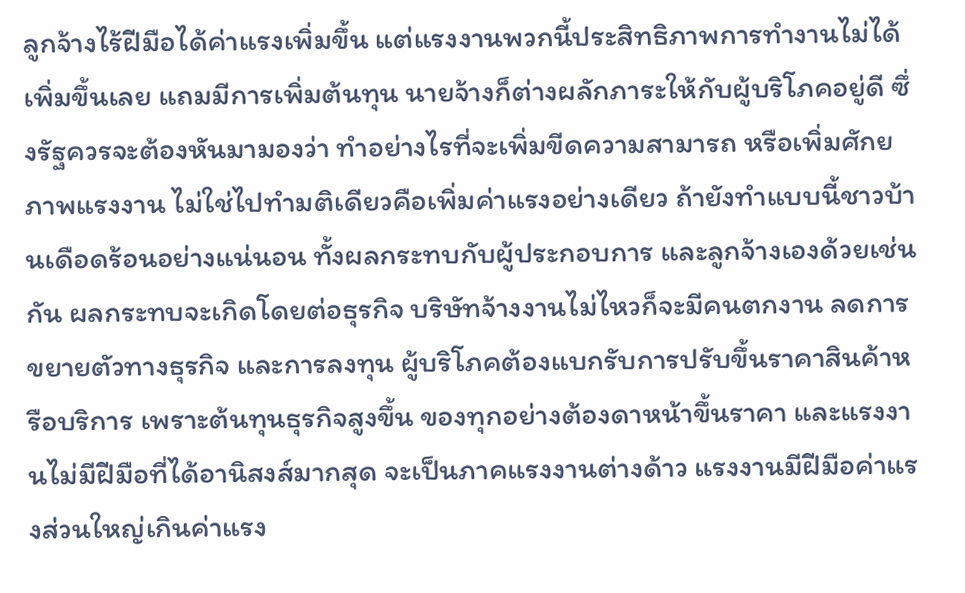ลูกจ้างไร้ฝีมือได้ค่าแรงเพิ่มขึ้น แต่แรงงานพวกนี้ประสิทธิภาพการทำงานไม่ได้เพิ่มขึ้นเลย แถมมีการเพิ่มต้นทุน นายจ้างก็ต่างผลักภาระให้กับผู้บริโภคอยู่ดี ซึ่งรัฐควรจะต้องหันมามองว่า ทำอย่างไรที่จะเพิ่มขีดความสามารถ หรือเพิ่มศักยภาพแรงงาน ไม่ใช่ไปทำมติเดียวคือเพิ่มค่าแรงอย่างเดียว ถ้ายังทำแบบนี้ชาวบ้านเดือดร้อนอย่างแน่นอน ทั้งผลกระทบกับผู้ประกอบการ และลูกจ้างเองด้วยเช่นกัน ผลกระทบจะเกิดโดยต่อธุรกิจ บริษัทจ้างงานไม่ไหวก็จะมีคนตกงาน ลดการขยายตัวทางธุรกิจ และการลงทุน ผู้บริโภคต้องแบกรับการปรับขึ้นราคาสินค้าหรือบริการ เพราะต้นทุนธุรกิจสูงขึ้น ของทุกอย่างต้องดาหน้าขึ้นราคา และแรงงานไม่มีฝีมือที่ได้อานิสงส์มากสุด จะเป็นภาคแรงงานต่างด้าว แรงงานมีฝีมือค่าแรงส่วนใหญ่เกินค่าแรง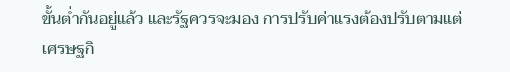ขั้นต่ำกันอยู่แล้ว และรัฐควรจะมอง การปรับค่าแรงต้องปรับตามแต่เศรษฐกิ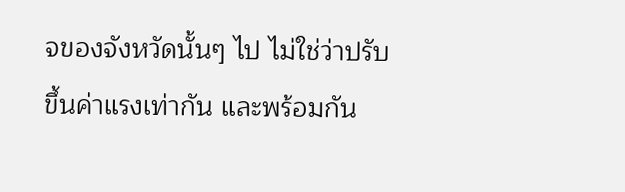จของจังหวัดนั้นๆ ไป ไม่ใช่ว่าปรับขึ้นค่าแรงเท่ากัน และพร้อมกัน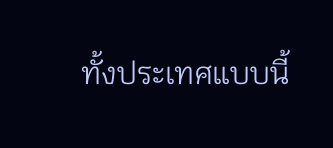ทั้งประเทศแบบนี้